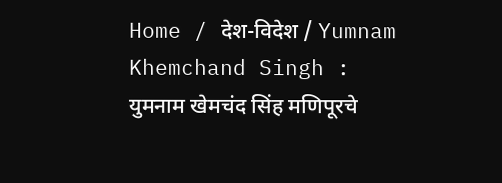Home / देश-विदेश / Yumnam Khemchand Singh : युमनाम खेमचंद सिंह मणिपूरचे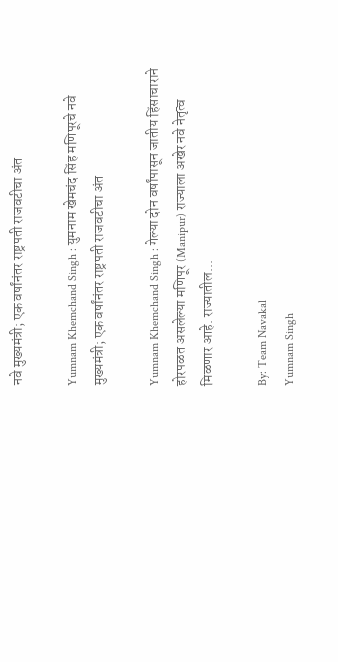नवे मुख्यमंत्री; एक वर्षांनंतर राष्ट्रपती राजवटीचा अंत

Yumnam Khemchand Singh : युमनाम खेमचंद सिंह मणिपूरचे नवे मुख्यमंत्री; एक वर्षांनंतर राष्ट्रपती राजवटीचा अंत

Yumnam Khemchand Singh : गेल्या दोन वर्षांपासून जातीय हिंसाचाराने होरपळत असलेल्या मणिपूर (Manipur) राज्याला अखेर नवे नेतृत्व मिळणार आहे. राज्यातील...

By: Team Navakal
Yumnam Singh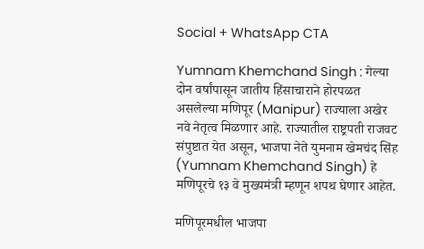Social + WhatsApp CTA

Yumnam Khemchand Singh : गेल्या दोन वर्षांपासून जातीय हिंसाचाराने होरपळत असलेल्या मणिपूर (Manipur) राज्याला अखेर नवे नेतृत्व मिळणार आहे. राज्यातील राष्ट्रपती राजवट संपुष्टात येत असून, भाजपा नेते युमनाम खेमचंद सिंह (Yumnam Khemchand Singh) हे मणिपूरचे १३ वे मुख्यमंत्री म्हणून शपथ घेणार आहेत.

मणिपूरमधील भाजपा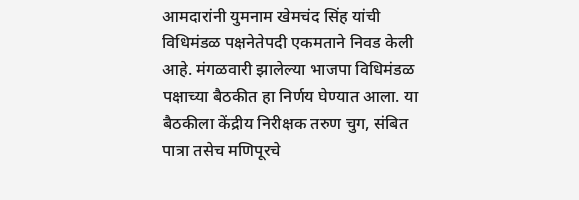आमदारांनी युमनाम खेमचंद सिंह यांची विधिमंडळ पक्षनेतेपदी एकमताने निवड केली आहे. मंगळवारी झालेल्या भाजपा विधिमंडळ पक्षाच्या बैठकीत हा निर्णय घेण्यात आला. या बैठकीला केंद्रीय निरीक्षक तरुण चुग, संबित पात्रा तसेच मणिपूरचे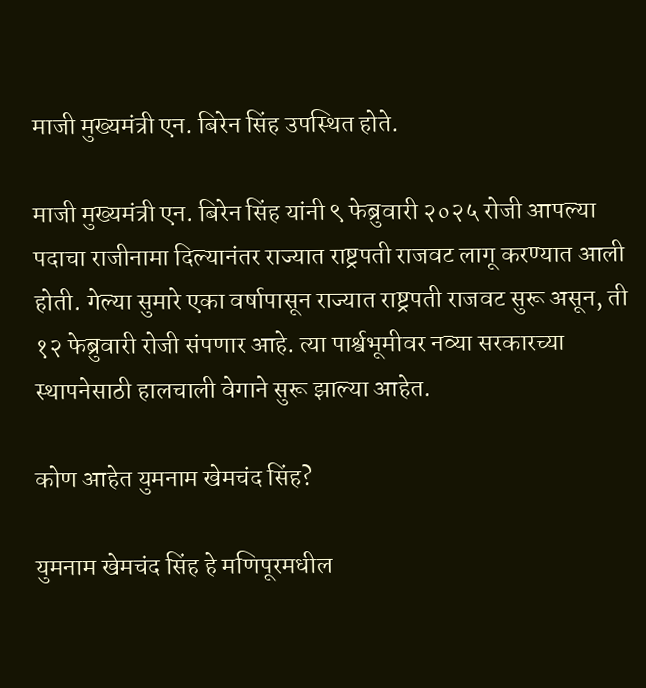माजी मुख्यमंत्री एन. बिरेन सिंह उपस्थित होते.

माजी मुख्यमंत्री एन. बिरेन सिंह यांनी ९ फेब्रुवारी २०२५ रोजी आपल्या पदाचा राजीनामा दिल्यानंतर राज्यात राष्ट्रपती राजवट लागू करण्यात आली होती. गेल्या सुमारे एका वर्षापासून राज्यात राष्ट्रपती राजवट सुरू असून, ती १२ फेब्रुवारी रोजी संपणार आहे. त्या पार्श्वभूमीवर नव्या सरकारच्या स्थापनेसाठी हालचाली वेगाने सुरू झाल्या आहेत.

कोण आहेत युमनाम खेमचंद सिंह?

युमनाम खेमचंद सिंह हे मणिपूरमधील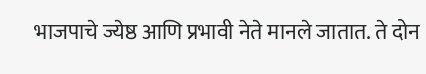भाजपाचे ज्येष्ठ आणि प्रभावी नेते मानले जातात. ते दोन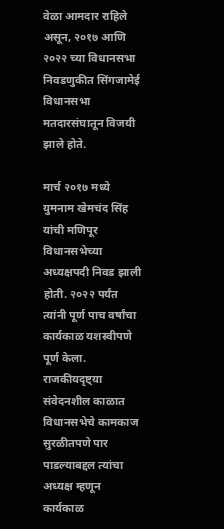वेळा आमदार राहिले असून, २०१७ आणि २०२२ च्या विधानसभा निवडणुकीत सिंगजामेई विधानसभा मतदारसंघातून विजयी झाले होते.

मार्च २०१७ मध्ये युमनाम खेमचंद सिंह यांची मणिपूर विधानसभेच्या अध्यक्षपदी निवड झाली होती. २०२२ पर्यंत त्यांनी पूर्ण पाच वर्षांचा कार्यकाळ यशस्वीपणे पूर्ण केला. राजकीयदृष्ट्या संवेदनशील काळात विधानसभेचे कामकाज सुरळीतपणे पार पाडल्याबद्दल त्यांचा अध्यक्ष म्हणून कार्यकाळ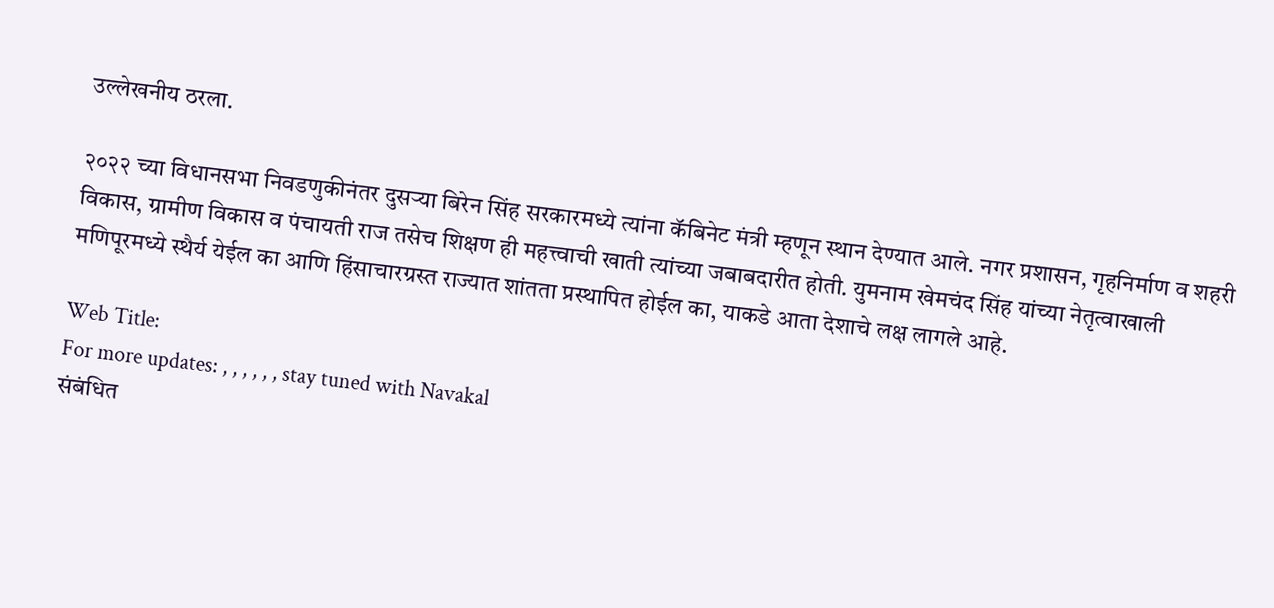उल्लेखनीय ठरला.

२०२२ च्या विधानसभा निवडणुकीनंतर दुसऱ्या बिरेन सिंह सरकारमध्ये त्यांना कॅबिनेट मंत्री म्हणून स्थान देण्यात आले. नगर प्रशासन, गृहनिर्माण व शहरी विकास, ग्रामीण विकास व पंचायती राज तसेच शिक्षण ही महत्त्वाची खाती त्यांच्या जबाबदारीत होती. युमनाम खेमचंद सिंह यांच्या नेतृत्वाखाली मणिपूरमध्ये स्थैर्य येईल का आणि हिंसाचारग्रस्त राज्यात शांतता प्रस्थापित होईल का, याकडे आता देशाचे लक्ष लागले आहे.

Web Title:
For more updates: , , , , , , stay tuned with Navakal
संबंधित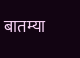बातम्या